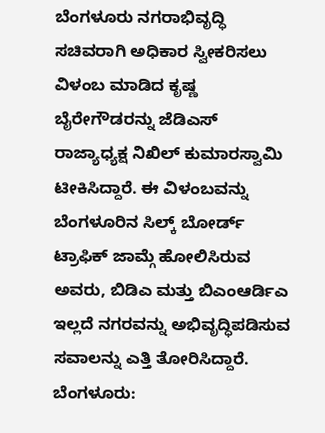ಬೆಂಗಳೂರು ನಗರಾಭಿವೃದ್ಧಿ ಸಚಿವರಾಗಿ ಅಧಿಕಾರ ಸ್ವೀಕರಿಸಲು ವಿಳಂಬ ಮಾಡಿದ ಕೃಷ್ಣ ಬೈರೇಗೌಡರನ್ನು ಜೆಡಿಎಸ್ ರಾಜ್ಯಾಧ್ಯಕ್ಷ ನಿಖಿಲ್ ಕುಮಾರಸ್ವಾಮಿ ಟೀಕಿಸಿದ್ದಾರೆ. ಈ ವಿಳಂಬವನ್ನು ಬೆಂಗಳೂರಿನ ಸಿಲ್ಕ್ ಬೋರ್ಡ್ ಟ್ರಾಫಿಕ್ ಜಾಮ್ಗೆ ಹೋಲಿಸಿರುವ ಅವರು, ಬಿಡಿಎ ಮತ್ತು ಬಿಎಂಆರ್ಡಿಎ ಇಲ್ಲದೆ ನಗರವನ್ನು ಅಭಿವೃದ್ಧಿಪಡಿಸುವ ಸವಾಲನ್ನು ಎತ್ತಿ ತೋರಿಸಿದ್ದಾರೆ.
ಬೆಂಗಳೂರು: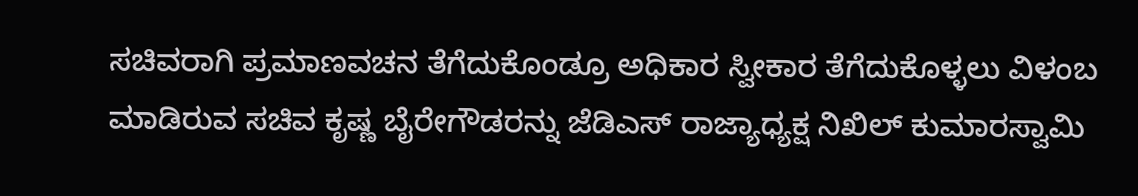ಸಚಿವರಾಗಿ ಪ್ರಮಾಣವಚನ ತೆಗೆದುಕೊಂಡ್ರೂ ಅಧಿಕಾರ ಸ್ವೀಕಾರ ತೆಗೆದುಕೊಳ್ಳಲು ವಿಳಂಬ ಮಾಡಿರುವ ಸಚಿವ ಕೃಷ್ಣ ಬೈರೇಗೌಡರನ್ನು ಜೆಡಿಎಸ್ ರಾಜ್ಯಾಧ್ಯಕ್ಷ ನಿಖಿಲ್ ಕುಮಾರಸ್ವಾಮಿ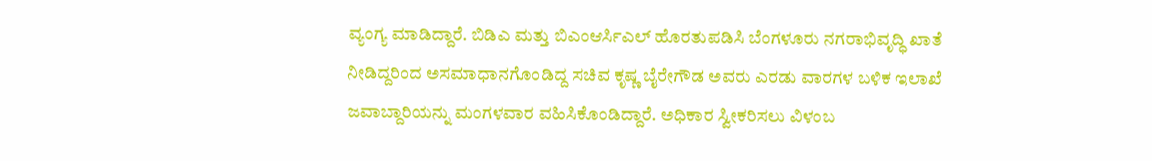ವ್ಯಂಗ್ಯ ಮಾಡಿದ್ದಾರೆ. ಬಿಡಿಎ ಮತ್ತು ಬಿಎಂಆರ್ಸಿಎಲ್ ಹೊರತುಪಡಿಸಿ ಬೆಂಗಳೂರು ನಗರಾಭಿವೃದ್ಧಿ ಖಾತೆ ನೀಡಿದ್ದರಿಂದ ಅಸಮಾಧಾನಗೊಂಡಿದ್ದ ಸಚಿವ ಕೃಷ್ಣ ಬೈರೇಗೌಡ ಅವರು ಎರಡು ವಾರಗಳ ಬಳಿಕ ಇಲಾಖೆ ಜವಾಬ್ದಾರಿಯನ್ನು ಮಂಗಳವಾರ ವಹಿಸಿಕೊಂಡಿದ್ದಾರೆ. ಅಧಿಕಾರ ಸ್ವೀಕರಿಸಲು ವಿಳಂಬ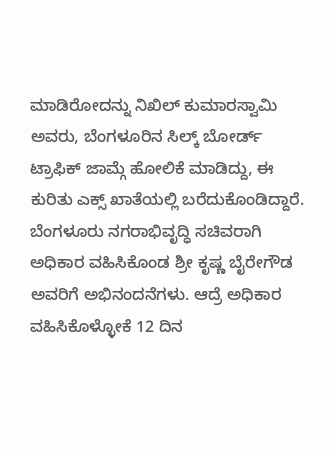ಮಾಡಿರೋದನ್ನು ನಿಖಿಲ್ ಕುಮಾರಸ್ವಾಮಿ ಅವರು, ಬೆಂಗಳೂರಿನ ಸಿಲ್ಕ್ ಬೋರ್ಡ್ ಟ್ರಾಫಿಕ್ ಜಾಮ್ಗೆ ಹೋಲಿಕೆ ಮಾಡಿದ್ದು, ಈ ಕುರಿತು ಎಕ್ಸ್ ಖಾತೆಯಲ್ಲಿ ಬರೆದುಕೊಂಡಿದ್ದಾರೆ.
ಬೆಂಗಳೂರು ನಗರಾಭಿವೃದ್ಧಿ ಸಚಿವರಾಗಿ ಅಧಿಕಾರ ವಹಿಸಿಕೊಂಡ ಶ್ರೀ ಕೃಷ್ಣ ಬೈರೇಗೌಡ ಅವರಿಗೆ ಅಭಿನಂದನೆಗಳು. ಆದ್ರೆ ಅಧಿಕಾರ ವಹಿಸಿಕೊಳ್ಳೋಕೆ 12 ದಿನ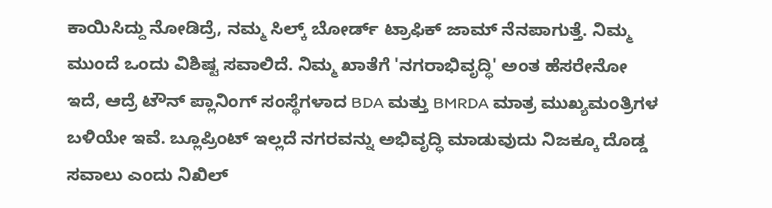ಕಾಯಿಸಿದ್ದು ನೋಡಿದ್ರೆ, ನಮ್ಮ ಸಿಲ್ಕ್ ಬೋರ್ಡ್ ಟ್ರಾಫಿಕ್ ಜಾಮ್ ನೆನಪಾಗುತ್ತೆ. ನಿಮ್ಮ ಮುಂದೆ ಒಂದು ವಿಶಿಷ್ಟ ಸವಾಲಿದೆ. ನಿಮ್ಮ ಖಾತೆಗೆ 'ನಗರಾಭಿವೃದ್ಧಿ' ಅಂತ ಹೆಸರೇನೋ ಇದೆ, ಆದ್ರೆ ಟೌನ್ ಪ್ಲಾನಿಂಗ್ ಸಂಸ್ಥೆಗಳಾದ BDA ಮತ್ತು BMRDA ಮಾತ್ರ ಮುಖ್ಯಮಂತ್ರಿಗಳ ಬಳಿಯೇ ಇವೆ. ಬ್ಲೂಪ್ರಿಂಟ್ ಇಲ್ಲದೆ ನಗರವನ್ನು ಅಭಿವೃದ್ಧಿ ಮಾಡುವುದು ನಿಜಕ್ಕೂ ದೊಡ್ಡ ಸವಾಲು ಎಂದು ನಿಖಿಲ್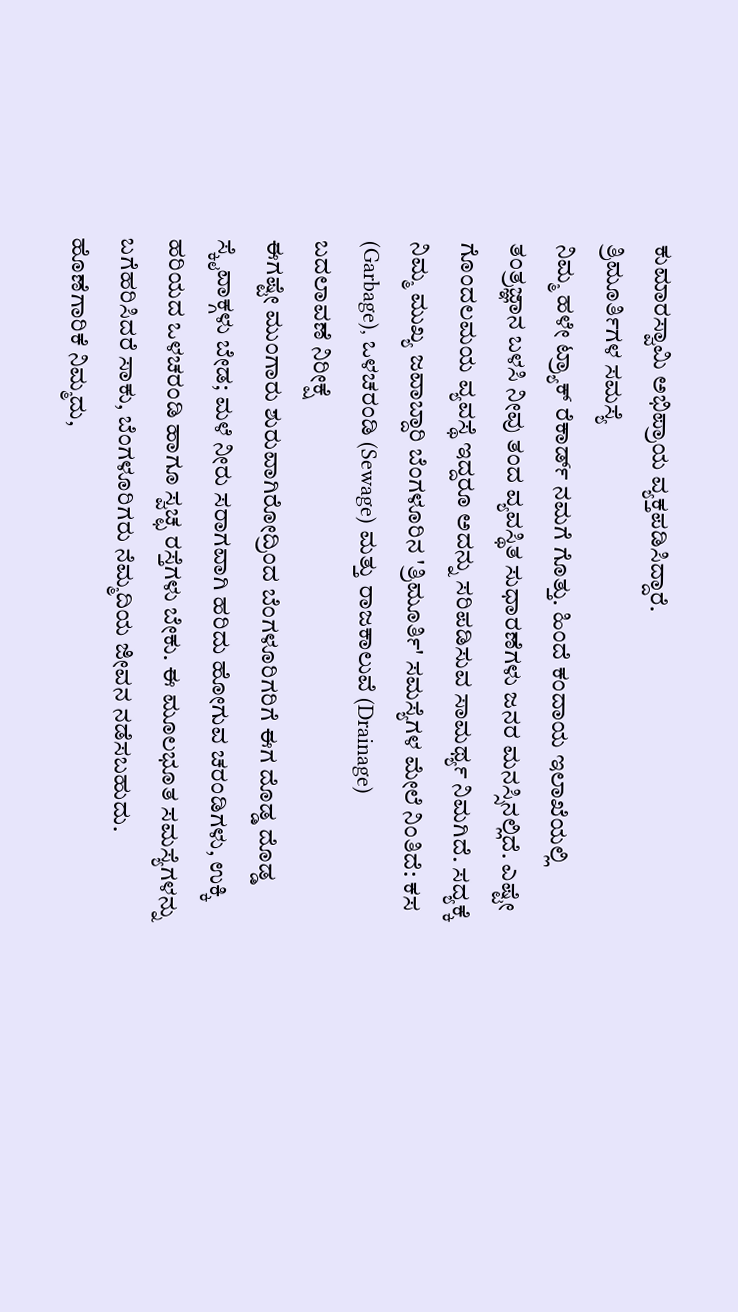ಕುಮಾರಸ್ವಾಮಿ ಅಭಿಪ್ರಾಯ ವ್ಯಕ್ತಪಡಿಸಿದ್ದಾರೆ.
ತ್ರಿಮೂರ್ತಿಗಳ ಸಮಸ್ಯೆ
ನಿಮ್ಮ ಹಳೇ ಟ್ರ್ಯಾಕ್ ರೆಕಾರ್ಡ್ ನಮಗೆ ಗೊತ್ತು. ಹಿಂದೆ ಕಂದಾಯ ಇಲಾಖೆಯಲ್ಲಿ ತಂತ್ರಜ್ಞಾನ ಬಳಸಿ ನೀವು ತಂದ ವ್ಯವಸ್ಥಿತ ಸುಧಾರಣೆಗಳು ಜನರ ಮನಸ್ಸಿನಲ್ಲಿದೆ. ಎಷ್ಟೇ ಗೊಂದಲಮಯ ವ್ಯವಸ್ಥೆ ಇದ್ದರೂ ಅದನ್ನು ಸರಿಪಡಿಸುವ ಸಾಮರ್ಥ್ಯ ನಿಮಗಿದೆ. ಸದ್ಯಕ್ಕೆ ನಿಮ್ಮ ಮುಖ್ಯ ಜವಾಬ್ದಾರಿ ಬೆಂಗಳೂರಿನ 'ತ್ರಿಮೂರ್ತಿ' ಸಮಸ್ಯೆಗಳ ಮೇಲೆ ನಿಂತಿದೆ: ಕಸ (Garbage), ಒಳಚರಂಡಿ (Sewage) ಮತ್ತು ರಾಜಕಾಲುವೆ (Drainage)
ಬದಲಾವಣೆ ನಿರೀಕ್ಷೆ
ಈಗಷ್ಟೇ ಮುಂಗಾರು ಶುರುವಾಗಿರೋದ್ರಿಂದ ಬೆಂಗಳೂರಿಗರಿಗೆ ಈಗ ದೊಡ್ಡ ದೊಡ್ಡ ಸ್ಕೈವಾಕ್ಗಳು ಬೇಡ; ಮಳೆ ನೀರು ಸರಾಗವಾಗಿ ಹರಿದು ಹೋಗುವ ಚರಂಡಿಗಳು, ಉಕ್ಕಿ ಹರಿಯದ ಒಳಚರಂಡಿ ಹಾಗೂ ಸ್ವಚ್ಛ ರಸ್ತೆಗಳು ಬೇಕು. ಈ ಮೂಲಭೂತ ಸಮಸ್ಯೆಗಳನ್ನು ಬಗೆಹರಿಸಿದರೆ ಸಾಕು, ಬೆಂಗಳೂರಿಗರು ನೆಮ್ಮದಿಯ ಜೀವನ ನಡೆಸಬಹುದು. ಹೊಣೆಗಾರಿಕೆ ನಿಮ್ಮದು,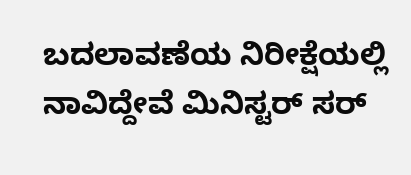ಬದಲಾವಣೆಯ ನಿರೀಕ್ಷೆಯಲ್ಲಿ ನಾವಿದ್ದೇವೆ ಮಿನಿಸ್ಟರ್ ಸರ್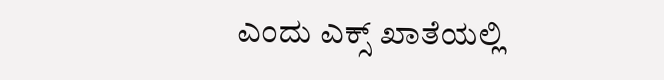ಎಂದು ಎಕ್ಸ್ ಖಾತೆಯಲ್ಲಿ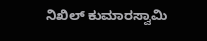ನಿಖಿಲ್ ಕುಮಾರಸ್ವಾಮಿ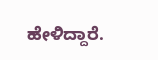ಹೇಳಿದ್ದಾರೆ.